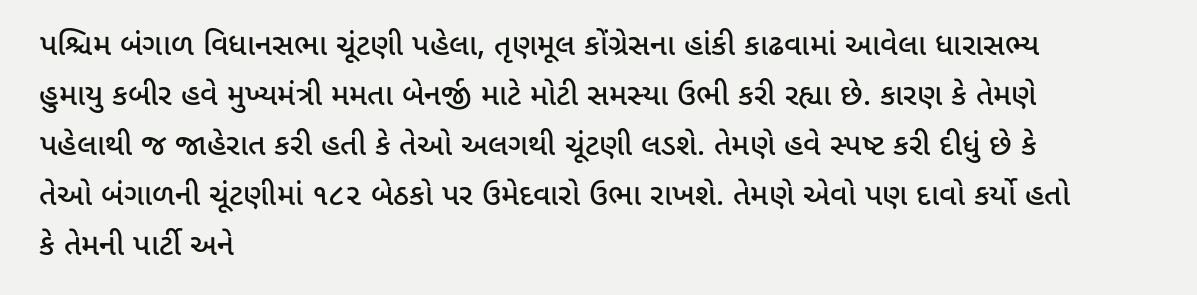પશ્ચિમ બંગાળ વિધાનસભા ચૂંટણી પહેલા, તૃણમૂલ કોંગ્રેસના હાંકી કાઢવામાં આવેલા ધારાસભ્ય હુમાયુ કબીર હવે મુખ્યમંત્રી મમતા બેનર્જી માટે મોટી સમસ્યા ઉભી કરી રહ્યા છે. કારણ કે તેમણે પહેલાથી જ જાહેરાત કરી હતી કે તેઓ અલગથી ચૂંટણી લડશે. તેમણે હવે સ્પષ્ટ કરી દીધું છે કે તેઓ બંગાળની ચૂંટણીમાં ૧૮૨ બેઠકો પર ઉમેદવારો ઉભા રાખશે. તેમણે એવો પણ દાવો કર્યો હતો કે તેમની પાર્ટી અને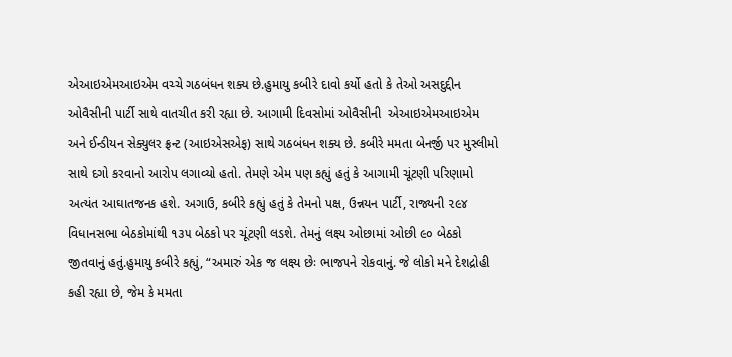એઆઇએમઆઇએમ વચ્ચે ગઠબંધન શક્ય છે.હુમાયુ કબીરે દાવો કર્યો હતો કે તેઓ અસદુદ્દીન ઓવૈસીની પાર્ટી સાથે વાતચીત કરી રહ્યા છે. આગામી દિવસોમાં ઓવૈસીની  એઆઇએમઆઇએમ અને ઈન્ડીયન સેક્યુલર ફ્રન્ટ (આઇએસએફ) સાથે ગઠબંધન શક્ય છે. કબીરે મમતા બેનર્જી પર મુસ્લીમો સાથે દગો કરવાનો આરોપ લગાવ્યો હતો. તેમણે એમ પણ કહ્યું હતું કે આગામી ચૂંટણી પરિણામો અત્યંત આઘાતજનક હશે. અગાઉ, કબીરે કહ્યું હતું કે તેમનો પક્ષ, ઉન્નયન પાર્ટી, રાજ્યની ૨૯૪ વિધાનસભા બેઠકોમાંથી ૧૩૫ બેઠકો પર ચૂંટણી લડશે. તેમનું લક્ષ્ય ઓછામાં ઓછી ૯૦ બેઠકો જીતવાનું હતું.હુમાયુ કબીરે કહ્યું, “અમારું એક જ લક્ષ્ય છેઃ ભાજપને રોકવાનું. જે લોકો મને દેશદ્રોહી કહી રહ્યા છે, જેમ કે મમતા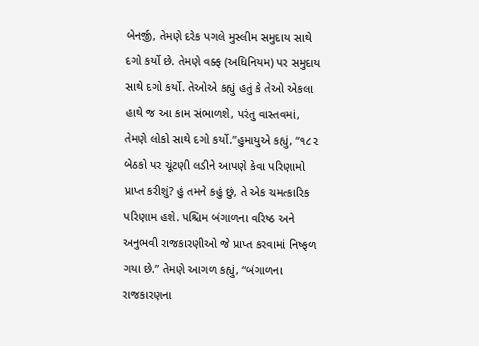બેનર્જી, તેમણે દરેક પગલે મુસ્લીમ સમુદાય સાથે દગો કર્યો છે. તેમણે વક્ફ (અધિનિયમ) પર સમુદાય સાથે દગો કર્યો. તેઓએ કહ્યું હતું કે તેઓ એકલા હાથે જ આ કામ સંભાળશે, પરંતુ વાસ્તવમાં, તેમણે લોકો સાથે દગો કર્યો.”હુમાયુએ કહ્યું, “૧૮૨ બેઠકો પર ચૂંટણી લડીને આપણે કેવા પરિણામો પ્રાપ્ત કરીશું? હું તમને કહું છું, તે એક ચમત્કારિક પરિણામ હશે. પશ્ચિમ બંગાળના વરિષ્ઠ અને અનુભવી રાજકારણીઓ જે પ્રાપ્ત કરવામાં નિષ્ફળ ગયા છે.” તેમણે આગળ કહ્યું, “બંગાળના રાજકારણના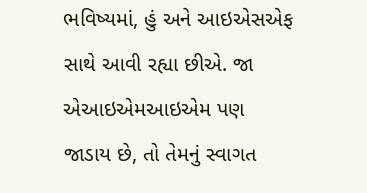ભવિષ્યમાં, હું અને આઇએસએફ સાથે આવી રહ્યા છીએ. જા એઆઇએમઆઇએમ પણ જાડાય છે, તો તેમનું સ્વાગત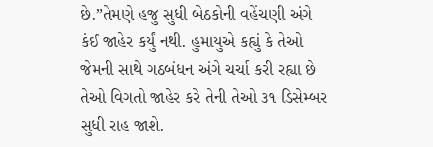છે.”તેમણે હજુ સુધી બેઠકોની વહેંચણી અંગે કંઈ જાહેર કર્યું નથી. હુમાયુએ કહ્યું કે તેઓ જેમની સાથે ગઠબંધન અંગે ચર્ચા કરી રહ્યા છે તેઓ વિગતો જાહેર કરે તેની તેઓ ૩૧ ડિસેમ્બર સુધી રાહ જાશે.